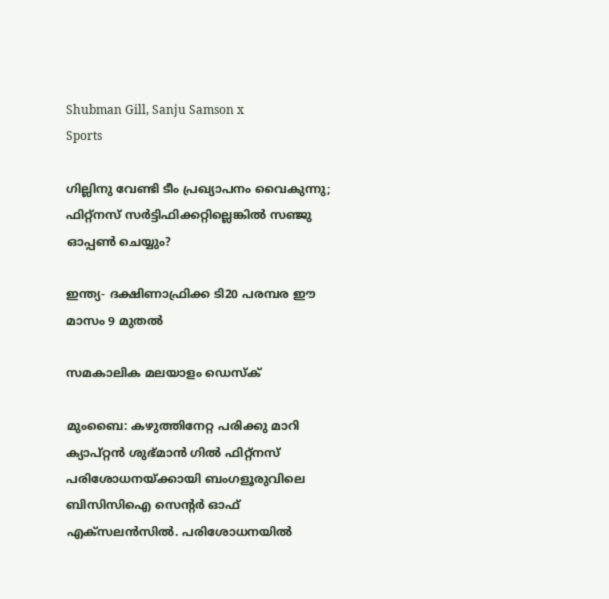Shubman Gill, Sanju Samson x
Sports

ഗില്ലിനു വേണ്ടി ടീം പ്രഖ്യാപനം വൈകുന്നു; ഫിറ്റ്നസ് സർട്ടിഫിക്കറ്റില്ലെങ്കിൽ സഞ്ജു ഓപ്പൺ ചെയ്യും?

ഇന്ത്യ- ദക്ഷിണാഫ്രിക്ക ടി20 പരമ്പര ഈ മാസം 9 മുതൽ

സമകാലിക മലയാളം ഡെസ്ക്

മുംബൈ: കഴുത്തിനേറ്റ പരിക്കു മാറി ക്യാപ്റ്റൻ ശുഭ്മാൻ ഗിൽ ഫിറ്റ്നസ് പരിശോധനയ്ക്കായി ബംഗളൂരുവിലെ ബിസിസിഐ സെന്റർ ഓഫ് എക്സലൻസിൽ. പരിശോധനയിൽ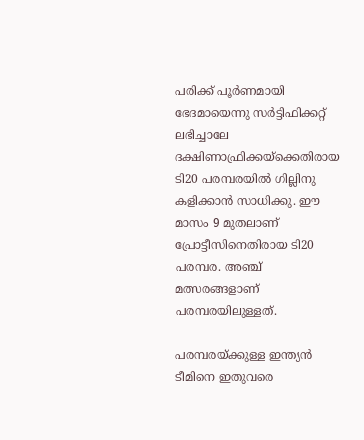പരിക്ക് പൂർണമായി ഭേദമായെന്നു സർട്ടിഫിക്കറ്റ് ലഭിച്ചാലേ ദക്ഷിണാഫ്രിക്കയ്ക്കെതിരായ ടി20 പരമ്പരയിൽ ഗില്ലിനു കളിക്കാൻ സാധിക്കു. ഈ മാസം 9 മുതലാണ് പ്രോട്ടീസിനെതിരായ ടി20 പരമ്പര. അഞ്ച് മത്സരങ്ങളാണ് പരമ്പരയിലുള്ളത്.

പരമ്പരയ്ക്കുള്ള ഇന്ത്യൻ ടീമിനെ ഇതുവരെ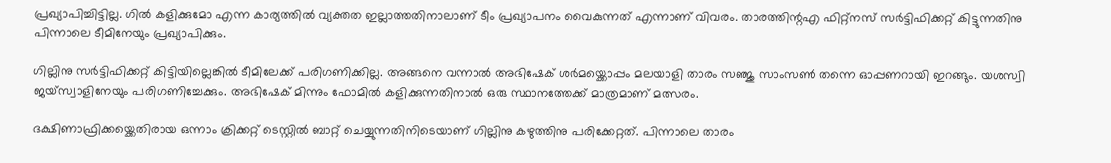പ്രഖ്യാപിച്ചിട്ടില്ല. ഗിൽ കളിക്കുമോ എന്ന കാര്യത്തിൽ വ്യക്തത ഇല്ലാത്തതിനാലാണ് ടീം പ്രഖ്യാപനം വൈകുന്നത് എന്നാണ് വിവരം. താരത്തിന്റഎ ഫിറ്റ്നസ് സർട്ടിഫിക്കറ്റ് കിട്ടുന്നതിനു പിന്നാലെ ടീമിനേയും പ്രഖ്യാപിക്കും.

ഗില്ലിനു സർട്ടിഫിക്കറ്റ് കിട്ടിയില്ലെങ്കിൽ ടീമിലേക്ക് പരിഗണിക്കില്ല. അങ്ങനെ വന്നാൽ അഭിഷേക് ശർമയ്ക്കൊപ്പം മലയാളി താരം സഞ്ജു സാംസൺ തന്നെ ഓപ്പണറായി ഇറങ്ങും. യശസ്വി ജയ്സ്വാളിനേയും പരിഗണിച്ചേക്കും. അഭിഷേക് മിന്നും ഫോമിൽ കളിക്കുന്നതിനാൽ ഒരു സ്ഥാനത്തേക്ക് മാത്രമാണ് മത്സരം.

ദക്ഷിണാഫ്രിക്കയ്ക്കെതിരായ ഒന്നാം ക്രിക്കറ്റ് ടെസ്റ്റിൽ ബാറ്റ് ചെയ്യുന്നതിനിടെയാണ് ഗില്ലിനു കഴുത്തിനു പരിക്കേറ്റത്. പിന്നാലെ താരം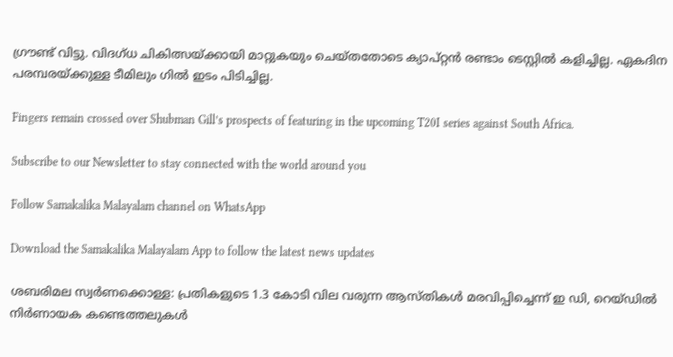ഗ്രൗണ്ട് വിട്ടു. വിദഗ്ധ ചികിത്സയ്ക്കായി മാറ്റുകയും ചെയ്തതോടെ ക്യാപ്റ്റൻ രണ്ടാം ടെസ്റ്റിൽ കളിച്ചില്ല. ഏകദിന പരമ്പരയ്ക്കുള്ള ടീമിലും ഗിൽ ഇടം പിടിച്ചില്ല.

Fingers remain crossed over Shubman Gill’s prospects of featuring in the upcoming T20I series against South Africa.

Subscribe to our Newsletter to stay connected with the world around you

Follow Samakalika Malayalam channel on WhatsApp

Download the Samakalika Malayalam App to follow the latest news updates

ശബരിമല സ്വര്‍ണക്കൊള്ള: പ്രതികളുടെ 1.3 കോടി വില വരുന്ന ആസ്തികള്‍ മരവിപ്പിച്ചെന്ന് ഇ ഡി, റെയ്ഡില്‍ നിര്‍ണായക കണ്ടെത്തലുകള്‍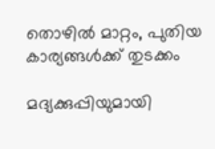തൊഴില്‍ മാറ്റം, പുതിയ കാര്യങ്ങള്‍ക്ക് തുടക്കം

മദ്യക്കുപ്പിയുമായി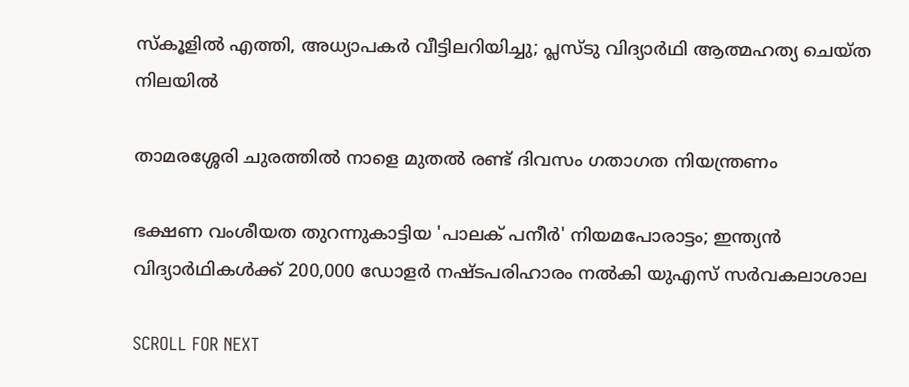സ്‌കൂളില്‍ എത്തി, അധ്യാപകര്‍ വീട്ടിലറിയിച്ചു; പ്ലസ്ടു വിദ്യാര്‍ഥി ആത്മഹത്യ ചെയ്ത നിലയില്‍

താമരശ്ശേരി ചുരത്തിൽ നാളെ മുതൽ രണ്ട് ദിവസം ഗതാഗത നിയന്ത്രണം

ഭക്ഷണ വംശീയത തുറന്നുകാട്ടിയ 'പാലക് പനീര്‍' നിയമപോരാട്ടം; ഇന്ത്യന്‍ വിദ്യാര്‍ഥികള്‍ക്ക് 200,000 ഡോളര്‍ നഷ്ടപരിഹാരം നല്‍കി യുഎസ് സര്‍വകലാശാല

SCROLL FOR NEXT